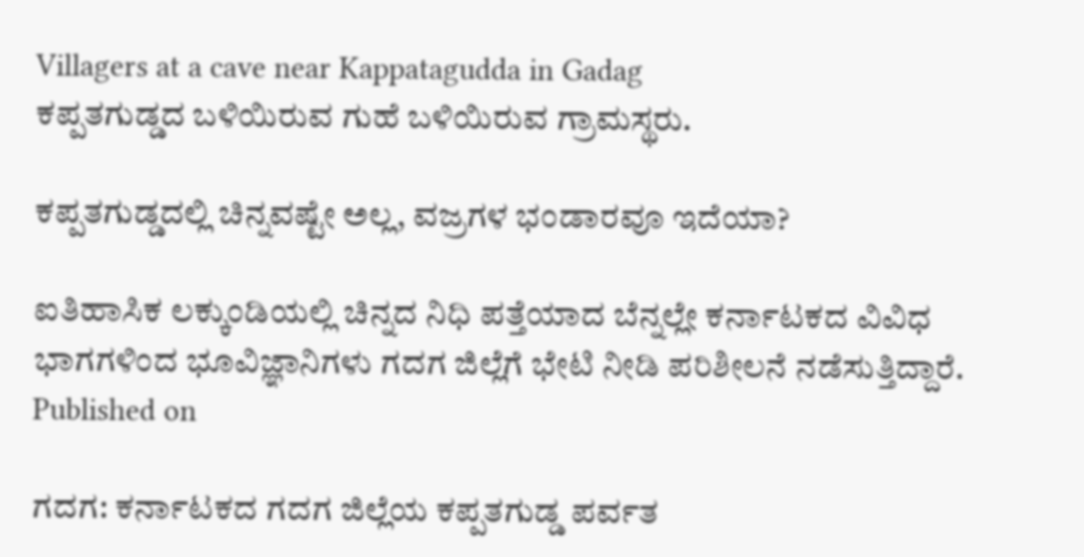Villagers at a cave near Kappatagudda in Gadag
ಕಪ್ಪತಗುಡ್ಡದ ಬಳಿಯಿರುವ ಗುಹೆ ಬಳಿಯಿರುವ ಗ್ರಾಮಸ್ಥರು.

ಕಪ್ಪತಗುಡ್ಡದಲ್ಲಿ ಚಿನ್ನವಷ್ಟೇ ಅಲ್ಲ, ವಜ್ರಗಳ ಭಂಡಾರವೂ ಇದೆಯಾ?

ಐತಿಹಾಸಿಕ ಲಕ್ಕುಂಡಿಯಲ್ಲಿ ಚಿನ್ನದ ನಿಧಿ ಪತ್ತೆಯಾದ ಬೆನ್ನಲ್ಲೇ ಕರ್ನಾಟಕದ ವಿವಿಧ ಭಾಗಗಳಿಂದ ಭೂವಿಜ್ಞಾನಿಗಳು ಗದಗ ಜಿಲ್ಲೆಗೆ ಭೇಟಿ ನೀಡಿ ಪರಿಶೀಲನೆ ನಡೆಸುತ್ತಿದ್ದಾರೆ.
Published on

ಗದಗ: ಕರ್ನಾಟಕದ ಗದಗ ಜಿಲ್ಲೆಯ ಕಪ್ಪತಗುಡ್ಡ ಪರ್ವತ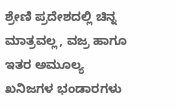ಶ್ರೇಣಿ ಪ್ರದೇಶದಲ್ಲಿ ಚಿನ್ನ ಮಾತ್ರವಲ್ಲ, ವಜ್ರ ಹಾಗೂ ಇತರ ಅಮೂಲ್ಯ ಖನಿಜಗಳ ಭಂಡಾರಗಳು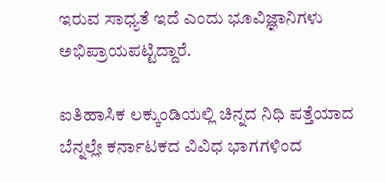ಇರುವ ಸಾಧ್ಯತೆ ಇದೆ ಎಂದು ಭೂವಿಜ್ಞಾನಿಗಳು ಅಭಿಪ್ರಾಯಪಟ್ಟಿದ್ದಾರೆ.

ಐತಿಹಾಸಿಕ ಲಕ್ಕುಂಡಿಯಲ್ಲಿ ಚಿನ್ನದ ನಿಧಿ ಪತ್ತೆಯಾದ ಬೆನ್ನಲ್ಲೇ ಕರ್ನಾಟಕದ ವಿವಿಧ ಭಾಗಗಳಿಂದ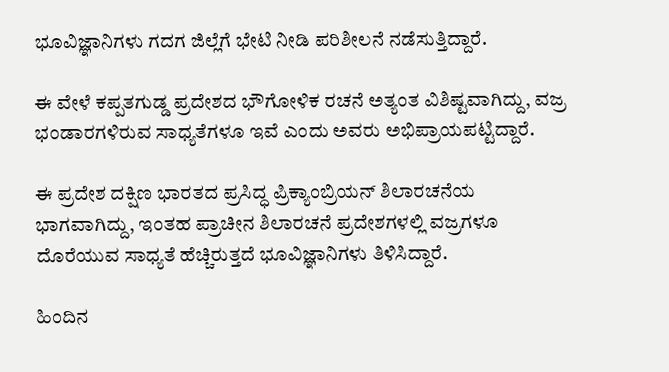ಭೂವಿಜ್ಞಾನಿಗಳು ಗದಗ ಜಿಲ್ಲೆಗೆ ಭೇಟಿ ನೀಡಿ ಪರಿಶೀಲನೆ ನಡೆಸುತ್ತಿದ್ದಾರೆ.

ಈ ವೇಳೆ ಕಪ್ಪತಗುಡ್ಡ ಪ್ರದೇಶದ ಭೌಗೋಳಿಕ ರಚನೆ ಅತ್ಯಂತ ವಿಶಿಷ್ಟವಾಗಿದ್ದು, ವಜ್ರ ಭಂಡಾರಗಳಿರುವ ಸಾಧ್ಯತೆಗಳೂ ಇವೆ ಎಂದು ಅವರು ಅಭಿಪ್ರಾಯಪಟ್ಟಿದ್ದಾರೆ.

ಈ ಪ್ರದೇಶ ದಕ್ಷಿಣ ಭಾರತದ ಪ್ರಸಿದ್ಧ ಪ್ರಿಕ್ಯಾಂಬ್ರಿಯನ್ ಶಿಲಾರಚನೆಯ ಭಾಗವಾಗಿದ್ದು, ಇಂತಹ ಪ್ರಾಚೀನ ಶಿಲಾರಚನೆ ಪ್ರದೇಶಗಳಲ್ಲಿ ವಜ್ರಗಳೂ ದೊರೆಯುವ ಸಾಧ್ಯತೆ ಹೆಚ್ಚಿರುತ್ತದೆ ಭೂವಿಜ್ಞಾನಿಗಳು ತಿಳಿಸಿದ್ದಾರೆ.

ಹಿಂದಿನ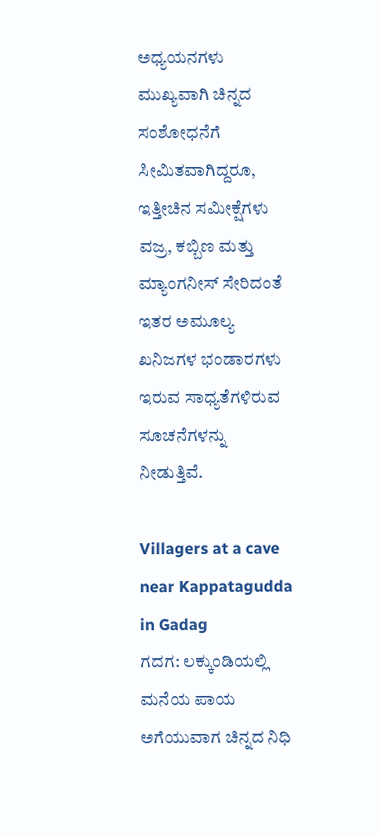ಅಧ್ಯಯನಗಳು ಮುಖ್ಯವಾಗಿ ಚಿನ್ನದ ಸಂಶೋಧನೆಗೆ ಸೀಮಿತವಾಗಿದ್ದರೂ, ಇತ್ತೀಚಿನ ಸಮೀಕ್ಷೆಗಳು ವಜ್ರ, ಕಬ್ಬಿಣ ಮತ್ತು ಮ್ಯಾಂಗನೀಸ್ ಸೇರಿದಂತೆ ಇತರ ಅಮೂಲ್ಯ ಖನಿಜಗಳ ಭಂಡಾರಗಳು ಇರುವ ಸಾಧ್ಯತೆಗಳಿರುವ ಸೂಚನೆಗಳನ್ನು ನೀಡುತ್ತಿವೆ.

Villagers at a cave near Kappatagudda in Gadag
ಗದಗ: ಲಕ್ಕುಂಡಿಯಲ್ಲಿ ಮನೆಯ ಪಾಯ ಅಗೆಯುವಾಗ ಚಿನ್ನದ ನಿಧಿ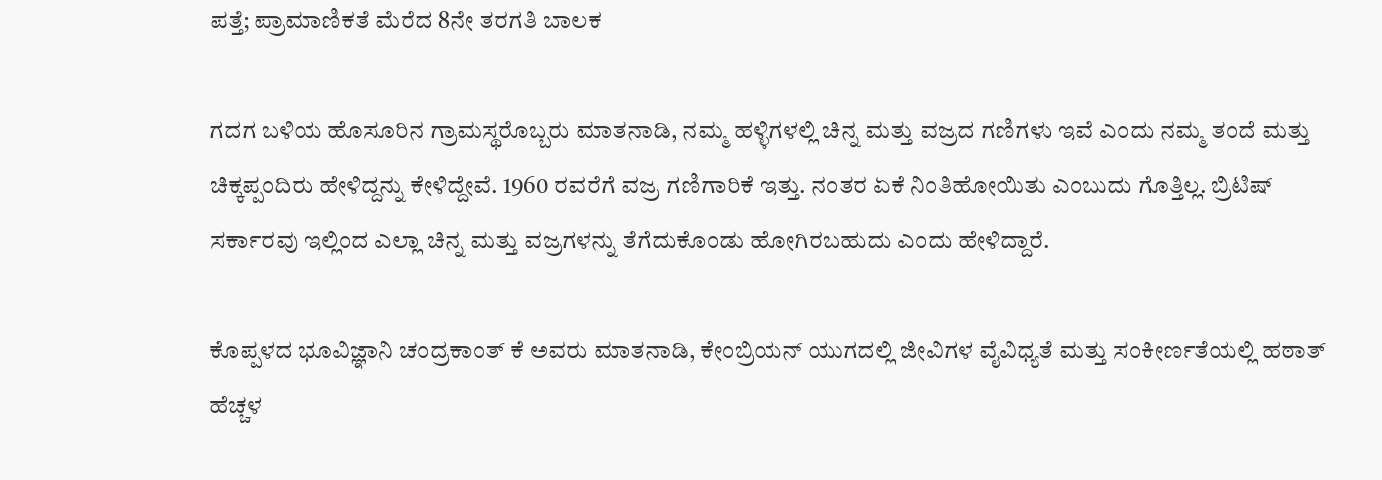ಪತ್ತೆ; ಪ್ರಾಮಾಣಿಕತೆ ಮೆರೆದ 8ನೇ ತರಗತಿ ಬಾಲಕ

ಗದಗ ಬಳಿಯ ಹೊಸೂರಿನ ಗ್ರಾಮಸ್ಥರೊಬ್ಬರು ಮಾತನಾಡಿ, ನಮ್ಮ ಹಳ್ಳಿಗಳಲ್ಲಿ ಚಿನ್ನ ಮತ್ತು ವಜ್ರದ ಗಣಿಗಳು ಇವೆ ಎಂದು ನಮ್ಮ ತಂದೆ ಮತ್ತು ಚಿಕ್ಕಪ್ಪಂದಿರು ಹೇಳಿದ್ದನ್ನು ಕೇಳಿದ್ದೇವೆ. 1960 ರವರೆಗೆ ವಜ್ರ ಗಣಿಗಾರಿಕೆ ಇತ್ತು. ನಂತರ ಏಕೆ ನಿಂತಿಹೋಯಿತು ಎಂಬುದು ಗೊತ್ತಿಲ್ಲ. ಬ್ರಿಟಿಷ್ ಸರ್ಕಾರವು ಇಲ್ಲಿಂದ ಎಲ್ಲಾ ಚಿನ್ನ ಮತ್ತು ವಜ್ರಗಳನ್ನು ತೆಗೆದುಕೊಂಡು ಹೋಗಿರಬಹುದು ಎಂದು ಹೇಳಿದ್ದಾರೆ.

ಕೊಪ್ಪಳದ ಭೂವಿಜ್ಞಾನಿ ಚಂದ್ರಕಾಂತ್ ಕೆ ಅವರು ಮಾತನಾಡಿ, ಕೇಂಬ್ರಿಯನ್ ಯುಗದಲ್ಲಿ ಜೀವಿಗಳ ವೈವಿಧ್ಯತೆ ಮತ್ತು ಸಂಕೀರ್ಣತೆಯಲ್ಲಿ ಹಠಾತ್ ಹೆಚ್ಚಳ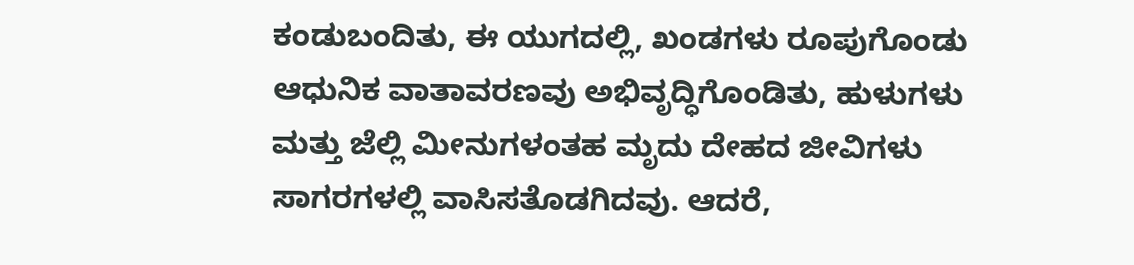ಕಂಡುಬಂದಿತು, ಈ ಯುಗದಲ್ಲಿ, ಖಂಡಗಳು ರೂಪುಗೊಂಡು ಆಧುನಿಕ ವಾತಾವರಣವು ಅಭಿವೃದ್ಧಿಗೊಂಡಿತು, ಹುಳುಗಳು ಮತ್ತು ಜೆಲ್ಲಿ ಮೀನುಗಳಂತಹ ಮೃದು ದೇಹದ ಜೀವಿಗಳು ಸಾಗರಗಳಲ್ಲಿ ವಾಸಿಸತೊಡಗಿದವು. ಆದರೆ,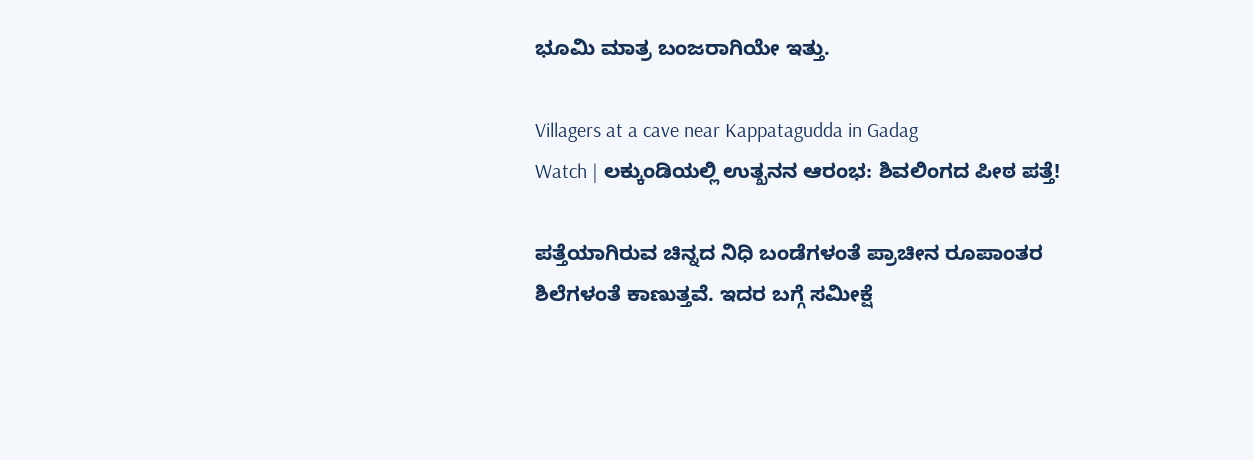ಭೂಮಿ ಮಾತ್ರ ಬಂಜರಾಗಿಯೇ ಇತ್ತು.

Villagers at a cave near Kappatagudda in Gadag
Watch | ಲಕ್ಕುಂಡಿಯಲ್ಲಿ ಉತ್ಖನನ ಆರಂಭ: ಶಿವಲಿಂಗದ ಪೀಠ ಪತ್ತೆ!

ಪತ್ತೆಯಾಗಿರುವ ಚಿನ್ನದ ನಿಧಿ ಬಂಡೆಗಳಂತೆ ಪ್ರಾಚೀನ ರೂಪಾಂತರ ಶಿಲೆಗಳಂತೆ ಕಾಣುತ್ತವೆ. ಇದರ ಬಗ್ಗೆ ಸಮೀಕ್ಷೆ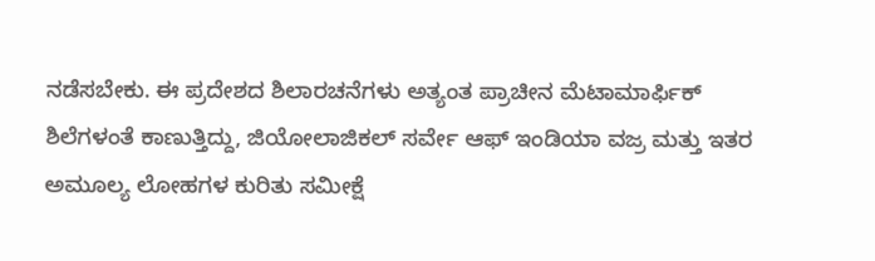ನಡೆಸಬೇಕು. ಈ ಪ್ರದೇಶದ ಶಿಲಾರಚನೆಗಳು ಅತ್ಯಂತ ಪ್ರಾಚೀನ ಮೆಟಾಮಾರ್ಫಿಕ್ ಶಿಲೆಗಳಂತೆ ಕಾಣುತ್ತಿದ್ದು, ಜಿಯೋಲಾಜಿಕಲ್ ಸರ್ವೇ ಆಫ್ ಇಂಡಿಯಾ ವಜ್ರ ಮತ್ತು ಇತರ ಅಮೂಲ್ಯ ಲೋಹಗಳ ಕುರಿತು ಸಮೀಕ್ಷೆ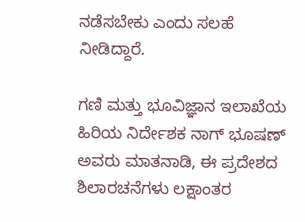ನಡೆಸಬೇಕು ಎಂದು ಸಲಹೆ ನೀಡಿದ್ದಾರೆ.

ಗಣಿ ಮತ್ತು ಭೂವಿಜ್ಞಾನ ಇಲಾಖೆಯ ಹಿರಿಯ ನಿರ್ದೇಶಕ ನಾಗ್ ಭೂಷಣ್ ಅವರು ಮಾತನಾಡಿ, ಈ ಪ್ರದೇಶದ ಶಿಲಾರಚನೆಗಳು ಲಕ್ಷಾಂತರ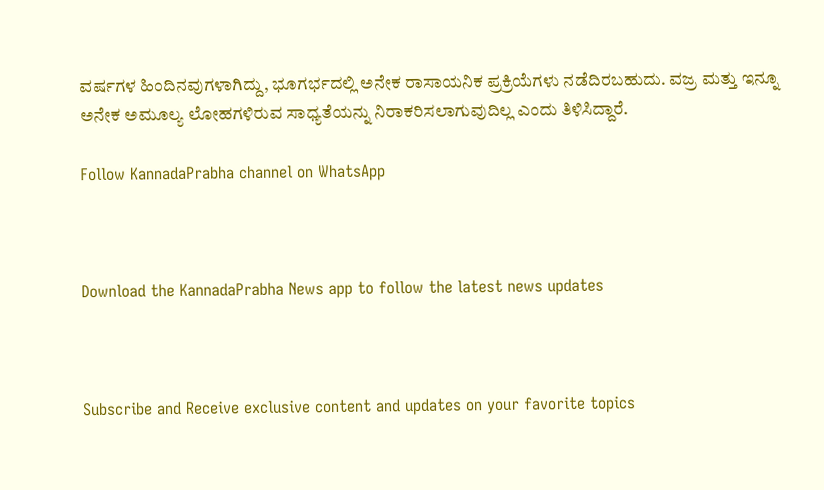ವರ್ಷಗಳ ಹಿಂದಿನವುಗಳಾಗಿದ್ದು, ಭೂಗರ್ಭದಲ್ಲಿ ಅನೇಕ ರಾಸಾಯನಿಕ ಪ್ರಕ್ರಿಯೆಗಳು ನಡೆದಿರಬಹುದು. ವಜ್ರ ಮತ್ತು ಇನ್ನೂ ಅನೇಕ ಅಮೂಲ್ಯ ಲೋಹಗಳಿರುವ ಸಾಧ್ಯತೆಯನ್ನು ನಿರಾಕರಿಸಲಾಗುವುದಿಲ್ಲ ಎಂದು ತಿಳಿಸಿದ್ದಾರೆ.

Follow KannadaPrabha channel on WhatsApp



Download the KannadaPrabha News app to follow the latest news updates



Subscribe and Receive exclusive content and updates on your favorite topics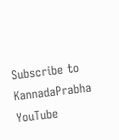Subscribe to KannadaPrabha YouTube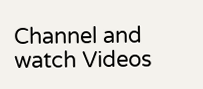Channel and watch Videos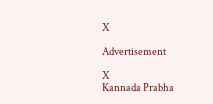X

Advertisement

X
Kannada Prabha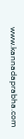www.kannadaprabha.com